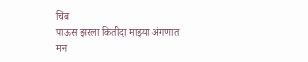चिंब
पाऊस झरला कितीदा माझ्या अंगणात
मन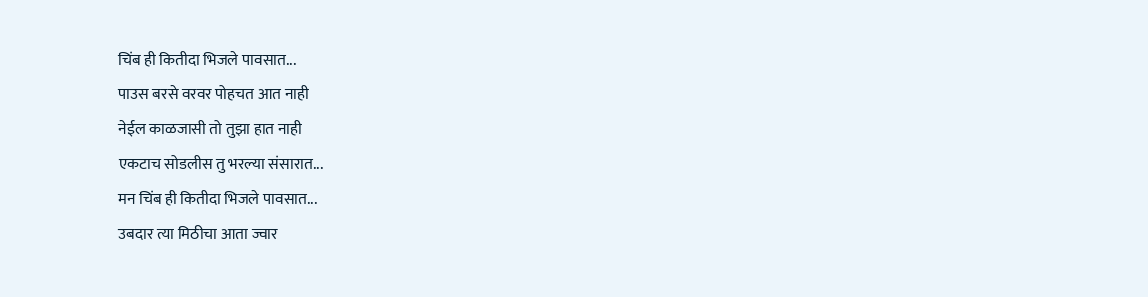चिंब ही कितीदा भिजले पावसात...
पाउस बरसे वरवर पोहचत आत नाही
नेईल काळजासी तो तुझा हात नाही
एकटाच सोडलीस तु भरल्या संसारात...
मन चिंब ही कितीदा भिजले पावसात...
उबदार त्या मिठीचा आता ज्वार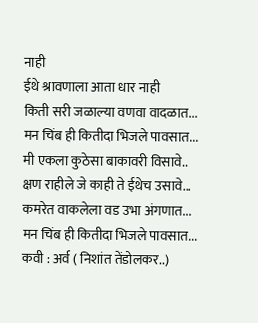नाही
ईथे श्रावणाला आता धार नाही
किती सरी जळाल्या वणवा वादळात...
मन चिंब ही कितीदा भिजले पावसात...
मी एकला कुठेसा बाकावरी विसावे..
क्षण राहीले जे काही ते ईथेच उसावे...
कमरेत वाकलेला वड उभा अंगणात...
मन चिंब ही कितीदा भिजले पावसात...
कवी : अर्व ( निशांत तेंडोलकर..)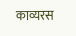काव्यरस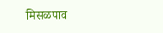मिसळपाव